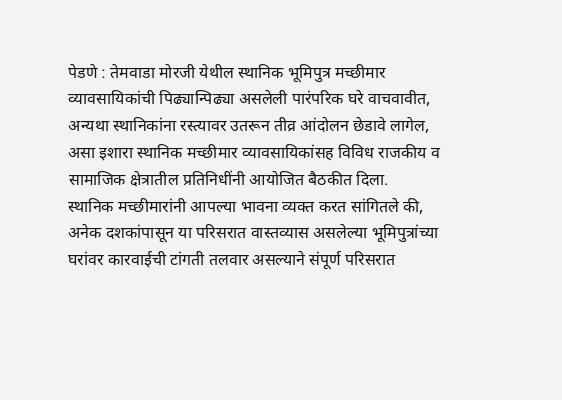पेडणे : तेमवाडा मोरजी येथील स्थानिक भूमिपुत्र मच्छीमार व्यावसायिकांची पिढ्यान्पिढ्या असलेली पारंपरिक घरे वाचवावीत, अन्यथा स्थानिकांना रस्त्यावर उतरून तीव्र आंदोलन छेडावे लागेल, असा इशारा स्थानिक मच्छीमार व्यावसायिकांसह विविध राजकीय व सामाजिक क्षेत्रातील प्रतिनिधींनी आयोजित बैठकीत दिला.
स्थानिक मच्छीमारांनी आपल्या भावना व्यक्त करत सांगितले की, अनेक दशकांपासून या परिसरात वास्तव्यास असलेल्या भूमिपुत्रांच्या घरांवर कारवाईची टांगती तलवार असल्याने संपूर्ण परिसरात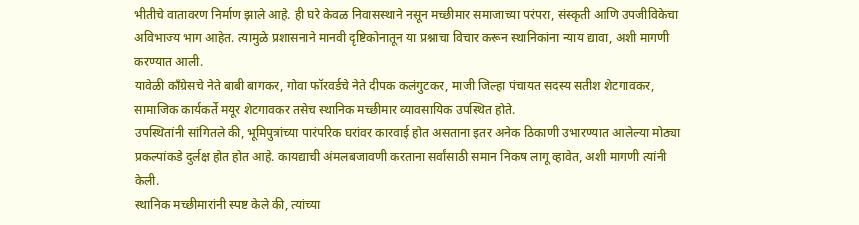भीतीचे वातावरण निर्माण झाले आहे. ही घरे केवळ निवासस्थाने नसून मच्छीमार समाजाच्या परंपरा, संस्कृती आणि उपजीविकेचा अविभाज्य भाग आहेत. त्यामुळे प्रशासनाने मानवी दृष्टिकोनातून या प्रश्नाचा विचार करून स्थानिकांना न्याय द्यावा, अशी मागणी करण्यात आली.
यावेळी काँग्रेसचे नेते बाबी बागकर, गोवा फॉरवर्डचे नेते दीपक कलंगुटकर, माजी जिल्हा पंचायत सदस्य सतीश शेटगावकर, सामाजिक कार्यकर्ते मयूर शेटगावकर तसेच स्थानिक मच्छीमार व्यावसायिक उपस्थित होते.
उपस्थितांनी सांगितले की, भूमिपुत्रांच्या पारंपरिक घरांवर कारवाई होत असताना इतर अनेक ठिकाणी उभारण्यात आलेल्या मोठ्या प्रकल्पांकडे दुर्लक्ष होत होत आहे. कायद्याची अंमलबजावणी करताना सर्वांसाठी समान निकष लागू व्हावेत, अशी मागणी त्यांनी केली.
स्थानिक मच्छीमारांनी स्पष्ट केले की, त्यांच्या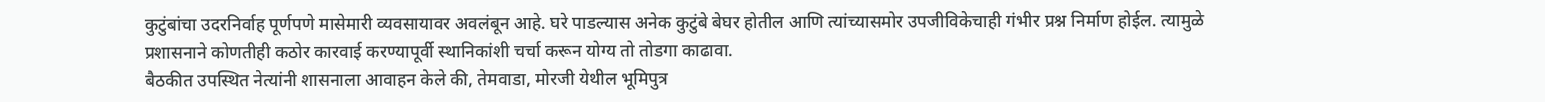कुटुंबांचा उदरनिर्वाह पूर्णपणे मासेमारी व्यवसायावर अवलंबून आहे. घरे पाडल्यास अनेक कुटुंबे बेघर होतील आणि त्यांच्यासमोर उपजीविकेचाही गंभीर प्रश्न निर्माण होईल. त्यामुळे प्रशासनाने कोणतीही कठोर कारवाई करण्यापूर्वी स्थानिकांशी चर्चा करून योग्य तो तोडगा काढावा.
बैठकीत उपस्थित नेत्यांनी शासनाला आवाहन केले की, तेमवाडा, मोरजी येथील भूमिपुत्र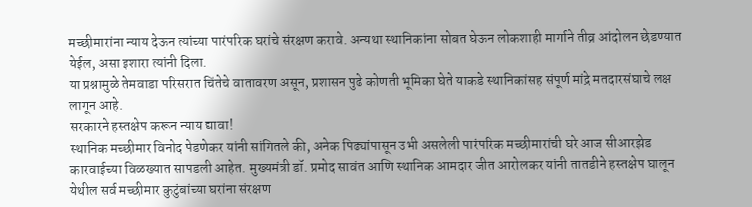मच्छीमारांना न्याय देऊन त्यांच्या पारंपरिक घरांचे संरक्षण करावे. अन्यथा स्थानिकांना सोबत घेऊन लोकशाही मार्गाने तीव्र आंदोलन छेडण्यात येईल, असा इशारा त्यांनी दिला.
या प्रश्नामुळे तेमवाडा परिसरात चिंतेचे वातावरण असून, प्रशासन पुढे कोणती भूमिका घेते याकडे स्थानिकांसह संपूर्ण मांद्रे मतदारसंघाचे लक्ष लागून आहे.
सरकारने हस्तक्षेप करून न्याय द्यावा!
स्थानिक मच्छीमार विनोद पेडणेकर यांनी सांगितले की, अनेक पिढ्यांपासून उभी असलेली पारंपरिक मच्छीमारांची घरे आज सीआरझेड कारवाईच्या विळख्यात सापडली आहेत. मुख्यमंत्री डॉ. प्रमोद सावंत आणि स्थानिक आमदार जीत आरोलकर यांनी तातडीने हस्तक्षेप घालून येथील सर्व मच्छीमार कुटुंबांच्या घरांना संरक्षण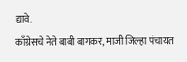द्यावे.
काँग्रेसचे नेते बाबी बागकर, माजी जिल्हा पंचायत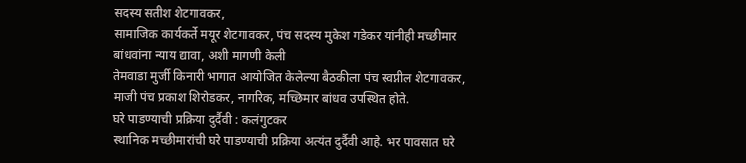सदस्य सतीश शेटगावकर,
सामाजिक कार्यकर्ते मयूर शेटगावकर, पंच सदस्य मुकेश गडेकर यांनीही मच्छीमार बांधवांना न्याय द्यावा, अशी मागणी केली
तेमवाडा मुर्जी किनारी भागात आयोजित केलेल्या बैठकीला पंच स्वप्नील शेटगावकर, माजी पंच प्रकाश शिरोडकर, नागरिक, मच्छिमार बांधव उपस्थित होते.
घरे पाडण्याची प्रक्रिया दुर्दैवी : कलंगुटकर
स्थानिक मच्छीमारांची घरे पाडण्याची प्रक्रिया अत्यंत दुर्दैवी आहे. भर पावसात घरे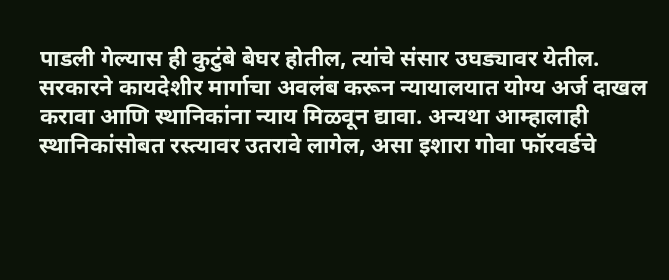पाडली गेल्यास ही कुटुंबे बेघर होतील, त्यांचे संसार उघड्यावर येतील. सरकारने कायदेशीर मार्गाचा अवलंब करून न्यायालयात योग्य अर्ज दाखल करावा आणि स्थानिकांना न्याय मिळवून द्यावा. अन्यथा आम्हालाही स्थानिकांसोबत रस्त्यावर उतरावे लागेल, असा इशारा गोवा फॉरवर्डचे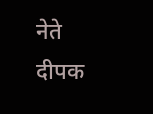नेते दीपक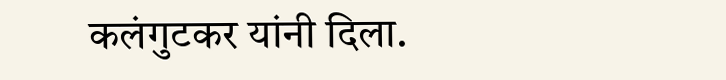कलंगुटकर यांनी दिला.